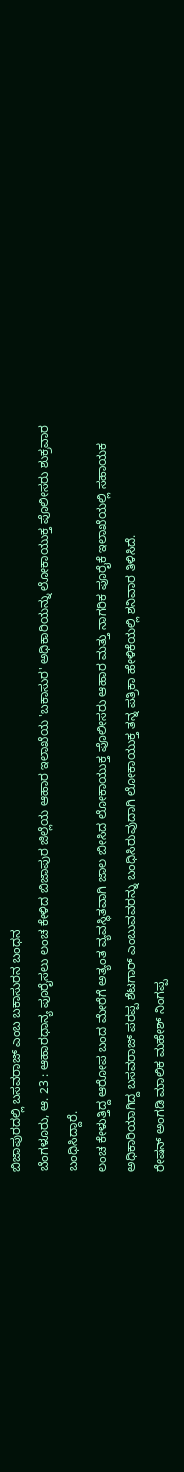ಬಿಜಾಪುರದಲ್ಲಿ ಬಸವರಾಜ್ ಎಂಬ ಬಕಾಸುರನ ಬಂಧನ
ಬೆಂಗಳೂರು, ಆ. 23 : ಆಹಾರಧಾನ್ಯ ಪೂರೈಸಲು ಲಂಚ ಕೇಳಿದ ಬಿಜಾಪುರ ಜಿಲ್ಲೆಯ ಆಹಾರ ಇಲಾಖೆಯ 'ಬಕಾಸುರ' ಅಧಿಕಾರಿಯನ್ನು ಲೋಕಾಯುಕ್ತ ಪೊಲೀಸರು ಶುಕ್ರವಾರ ಬಂಧಿಸಿದ್ದಾರೆ.
ಲಂಚ ಕೇಳುತ್ತಿದ್ದ ಆರೋಪ ಬಂದ ಮೇರೆಗೆ ಅತ್ಯಂತ ವ್ಯವಸ್ಥಿತವಾಗಿ ಜಾಲ ಬೀಸಿದ ಲೋಕಾಯುಕ್ತ ಪೊಲೀಸರು ಆಹಾರ ಮತ್ತು ನಾಗರಿಕ ಪೂರೈಕೆ ಇಲಾಖೆಯಲ್ಲಿ ಸಹಾಯಕ ಅಧಿಕಾರಿಯಾಗಿದ್ದ ಬಸವರಾಜ್ ಪರಪ್ಪ ಶೆಟಗಾರ್ ಎಂಬುವವರನ್ನು ಬಂಧಿಸಿರುವುದಾಗಿ ಲೋಕಾಯುಕ್ತ ತನ್ನ ಪತ್ರಿಕಾ ಹೇಳಿಕೆಯಲ್ಲಿ ಶನಿವಾರ ತಿಳಿಸಿದೆ.
ರೇಷನ್ ಅಂಗಡಿ ಮಾಲಿಕ ಮಹೇಶ್ ನಿಂಗಪ್ಪ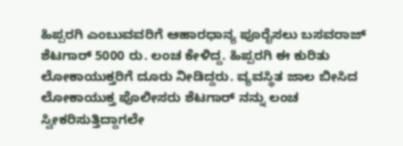ಹಿಪ್ಪರಗಿ ಎಂಬುವವರಿಗೆ ಆಹಾರಧಾನ್ಯ ಪೂರೈಸಲು ಬಸವರಾಜ್ ಶೆಟಗಾರ್ 5000 ರು. ಲಂಚ ಕೇಳಿದ್ದ. ಹಿಪ್ಪರಗಿ ಈ ಕುರಿತು ಲೋಕಾಯುಕ್ತರಿಗೆ ದೂರು ನೀಡಿದ್ದರು. ವ್ಯವಸ್ಥಿತ ಜಾಲ ಬೀಸಿದ ಲೋಕಾಯುಕ್ತ ಪೊಲೀಸರು ಶೆಟಗಾರ್ ನನ್ನು ಲಂಚ ಸ್ವೀಕರಿಸುತ್ತಿದ್ದಾಗಲೇ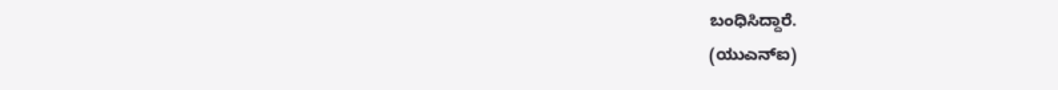ಬಂಧಿಸಿದ್ದಾರೆ.
(ಯುಎನ್ಐ)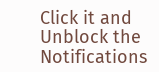Click it and Unblock the Notifications